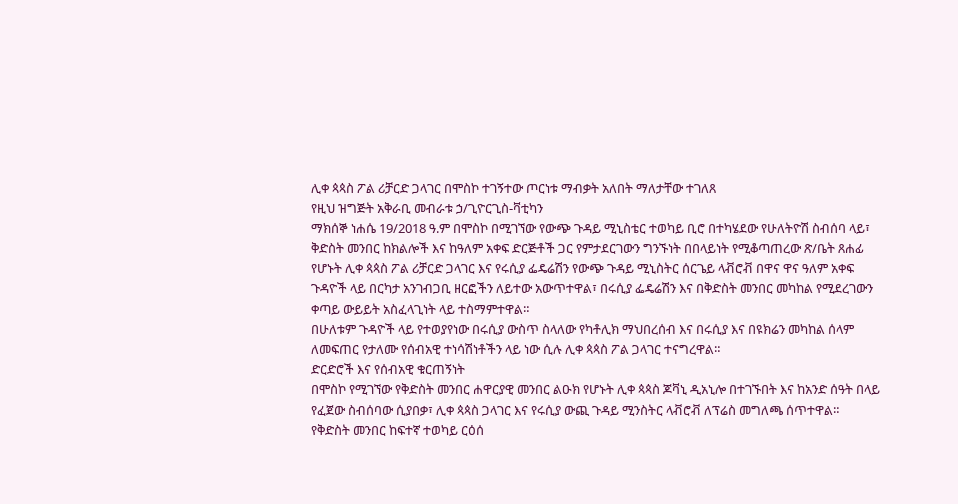ሊቀ ጳጳስ ፖል ሪቻርድ ጋላገር በሞስኮ ተገኝተው ጦርነቱ ማብቃት አለበት ማለታቸው ተገለጸ
የዚህ ዝግጅት አቅራቢ መብራቱ ኃ/ጊዮርጊስ-ቫቲካን
ማክሰኞ ነሐሴ 19/2018 ዓ.ም በሞስኮ በሚገኘው የውጭ ጉዳይ ሚኒስቴር ተወካይ ቢሮ በተካሄደው የሁለትዮሽ ስብሰባ ላይ፣ ቅድስት መንበር ከክልሎች እና ከዓለም አቀፍ ድርጅቶች ጋር የምታደርገውን ግንኙነት በበላይነት የሚቆጣጠረው ጽ/ቤት ጸሐፊ የሆኑት ሊቀ ጳጳስ ፖል ሪቻርድ ጋላገር እና የሩሲያ ፌዴሬሽን የውጭ ጉዳይ ሚኒስትር ሰርጌይ ላቭሮቭ በዋና ዋና ዓለም አቀፍ ጉዳዮች ላይ በርካታ አንገብጋቢ ዘርፎችን ለይተው አውጥተዋል፣ በሩሲያ ፌዴሬሽን እና በቅድስት መንበር መካከል የሚደረገውን ቀጣይ ውይይት አስፈላጊነት ላይ ተስማምተዋል።
በሁለቱም ጉዳዮች ላይ የተወያየነው በሩሲያ ውስጥ ስላለው የካቶሊክ ማህበረሰብ እና በሩሲያ እና በዩክሬን መካከል ሰላም ለመፍጠር የታለሙ የሰብአዊ ተነሳሽነቶችን ላይ ነው ሲሉ ሊቀ ጳጳስ ፖል ጋላገር ተናግረዋል።
ድርድሮች እና የሰብአዊ ቁርጠኝነት
በሞስኮ የሚገኘው የቅድስት መንበር ሐዋርያዊ መንበር ልዑክ የሆኑት ሊቀ ጳጳስ ጆቫኒ ዲአኒሎ በተገኙበት እና ከአንድ ሰዓት በላይ የፈጀው ስብሰባው ሲያበቃ፣ ሊቀ ጳጳስ ጋላገር እና የሩሲያ ውጪ ጉዳይ ሚንስትር ላቭሮቭ ለፕሬስ መግለጫ ሰጥተዋል።
የቅድስት መንበር ከፍተኛ ተወካይ ርዕሰ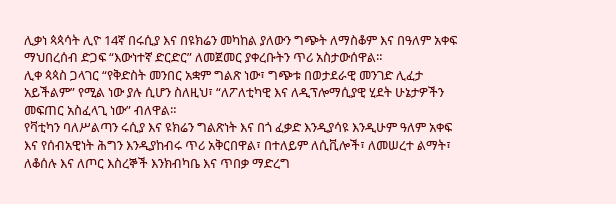ሊቃነ ጳጳሳት ሊዮ 14ኛ በሩሲያ እና በዩክሬን መካከል ያለውን ግጭት ለማስቆም እና በዓለም አቀፍ ማህበረሰብ ድጋፍ “እውነተኛ ድርድር” ለመጀመር ያቀረቡትን ጥሪ አስታውሰዋል።
ሊቀ ጳጳስ ጋላገር “የቅድስት መንበር አቋም ግልጽ ነው፣ ግጭቱ በወታደራዊ መንገድ ሊፈታ አይችልም” የሚል ነው ያሉ ሲሆን ስለዚህ፣ “ለፖለቲካዊ እና ለዲፕሎማሲያዊ ሂደት ሁኔታዎችን መፍጠር አስፈላጊ ነው” ብለዋል።
የቫቲካን ባለሥልጣን ሩሲያ እና ዩክሬን ግልጽነት እና በጎ ፈቃድ እንዲያሳዩ እንዲሁም ዓለም አቀፍ እና የሰብአዊነት ሕግን እንዲያከብሩ ጥሪ አቅርበዋል፣ በተለይም ለሲቪሎች፣ ለመሠረተ ልማት፣ ለቆሰሉ እና ለጦር እስረኞች እንክብካቤ እና ጥበቃ ማድረግ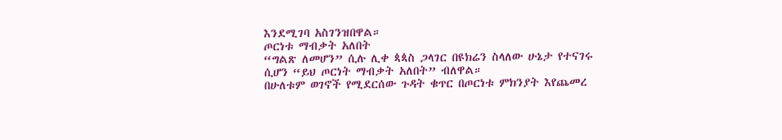እንደሚገባ አስገንዝበዋል።
ጦርነቱ ማብቃት አለበት
“ግልጽ ለመሆን” ሲሉ ሊቀ ጳጳስ ጋላገር በዩክሬን ስላለው ሁኔታ የተናገሩ ሲሆን “ይህ ጦርነት ማብቃት አለበት” ብለዋል።
በሁለቱም ወገኖች የሚደርሰው ጉዳት ቁጥር በጦርነቱ ምክንያት እየጨመረ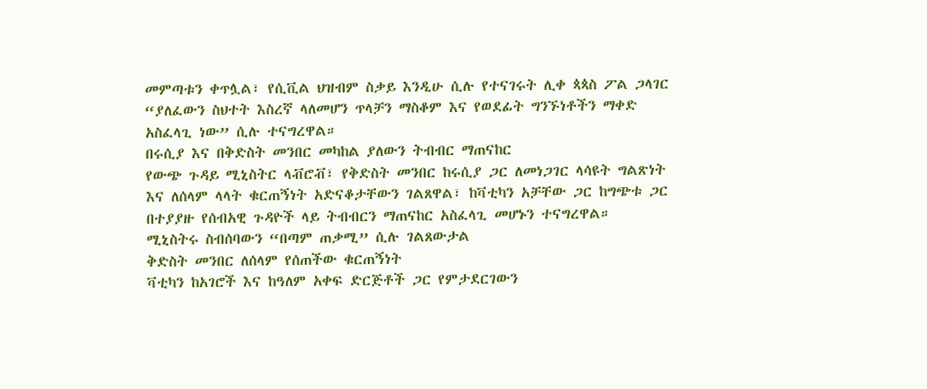መምጣቱን ቀጥሏል፣ የሲቪል ህዝብም ስቃይ እንዲሁ ሲሉ የተናገሩት ሊቀ ጳጳስ ፖል ጋላገር “ያለፈውን ስህተት እስረኛ ላለመሆን ጥላቻን ማስቆም እና የወደፊት ግንኙነቶችን ማቀድ አስፈላጊ ነው” ሲሉ ተናግረዋል።
በሩሲያ እና በቅድስት መንበር መካከል ያለውን ትብብር ማጠናከር
የውጭ ጉዳይ ሚኒስትር ላቭሮቭ፣ የቅድስት መንበር ከሩሲያ ጋር ለመነጋገር ላሳዩት ግልጽነት እና ለሰላም ላላት ቁርጠኝነት አድናቆታቸውን ገልጸዋል፣ ከቫቲካን አቻቸው ጋር ከግጭቱ ጋር በተያያዙ የሰብአዊ ጉዳዮች ላይ ትብብርን ማጠናከር አስፈላጊ መሆኑን ተናግረዋል።
ሚኒስትሩ ስብሰባውን “በጣም ጠቃሚ” ሲሉ ገልጸውታል
ቅድስት መንበር ለሰላም የሰጠችው ቁርጠኝነት
ቫቲካን ከአገሮች እና ከዓለም አቀፍ ድርጅቶች ጋር የምታደርገውን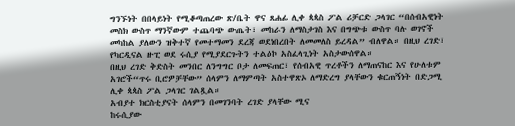ግንኙነት በበላይነት የሚቆጣጠረው ጽ/ቤት ዋና ጸሐፊ ሊቀ ጳጳስ ፖል ሪቻርድ ጋላገር “በሰብአዊነት መስክ ውስጥ ማንኛውም ተጨባጭ ውጤት፣ መከራን ለማስታገስ እና በግጭቱ ውስጥ ባሉ ወገኖች መካከል ያለውን ዝቅተኛ የመተማመን ደረጃ ወደነበረበት ለመመለስ ይረዳል” ብለዋል። በዚህ ረገድ፣ የካርዲናል ዙፒ ወደ ሩሲያ የሚያደርጉትን ተልዕኮ አስፈላጊነት አስታውሰዋል።
በዚህ ረገድ ቅድስት መንበር ለንግግር ቦታ ለመፍጠር፣ የሰብአዊ ጥረቶችን ለማጠናከር እና የሁለቱም አገሮች“ጥሩ ቢሮዎቻቸው” ሰላምን ለማምጣት አስተዋጽኦ ለማድረግ ያላቸውን ቁርጠኝነት በድጋሚ ሊቀ ጳጳስ ፖል ጋላገር ገልጿል።
አብያተ ክርስቲያናት ሰላምን በመገንባት ረገድ ያላቸው ሚና
ከሩሲያው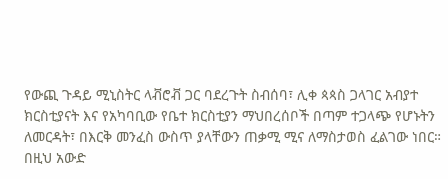የውጪ ጉዳይ ሚኒስትር ላቭሮቭ ጋር ባደረጉት ስብሰባ፣ ሊቀ ጳጳስ ጋላገር አብያተ ክርስቲያናት እና የአካባቢው የቤተ ክርስቲያን ማህበረሰቦች በጣም ተጋላጭ የሆኑትን ለመርዳት፣ በእርቅ መንፈስ ውስጥ ያላቸውን ጠቃሚ ሚና ለማስታወስ ፈልገው ነበር።
በዚህ አውድ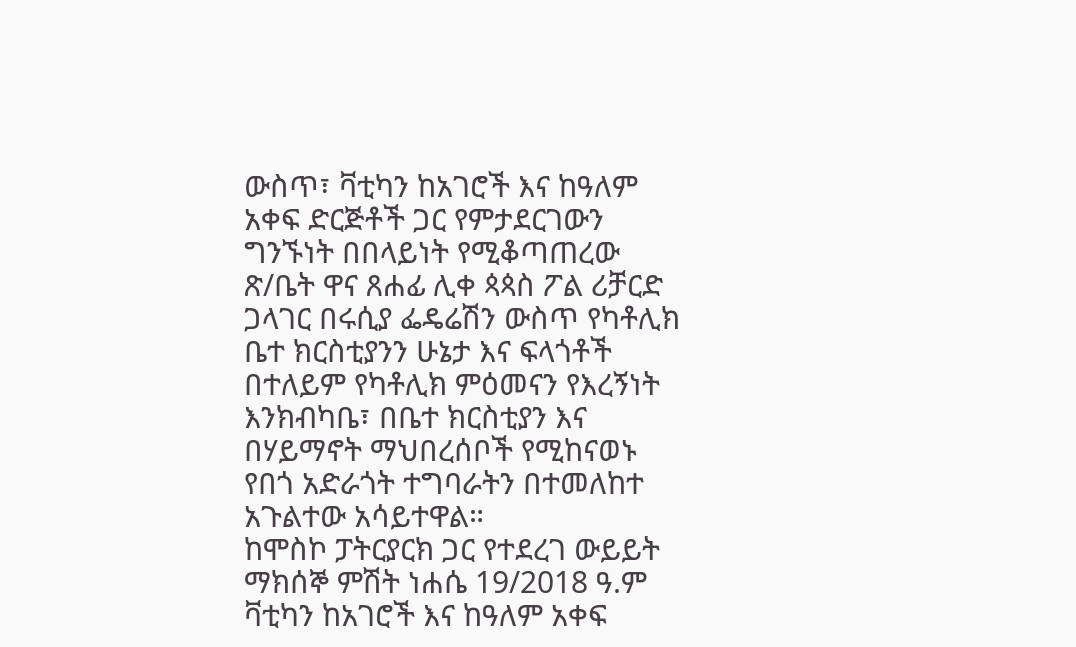ውስጥ፣ ቫቲካን ከአገሮች እና ከዓለም አቀፍ ድርጅቶች ጋር የምታደርገውን ግንኙነት በበላይነት የሚቆጣጠረው ጽ/ቤት ዋና ጸሐፊ ሊቀ ጳጳስ ፖል ሪቻርድ ጋላገር በሩሲያ ፌዴሬሽን ውስጥ የካቶሊክ ቤተ ክርስቲያንን ሁኔታ እና ፍላጎቶች በተለይም የካቶሊክ ምዕመናን የእረኝነት እንክብካቤ፣ በቤተ ክርስቲያን እና በሃይማኖት ማህበረሰቦች የሚከናወኑ የበጎ አድራጎት ተግባራትን በተመለከተ አጉልተው አሳይተዋል።
ከሞስኮ ፓትርያርክ ጋር የተደረገ ውይይት
ማክሰኞ ምሽት ነሐሴ 19/2018 ዓ.ም ቫቲካን ከአገሮች እና ከዓለም አቀፍ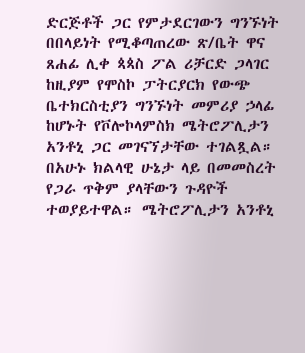ድርጅቶች ጋር የምታደርገውን ግንኙነት በበላይነት የሚቆጣጠረው ጽ/ቤት ዋና ጸሐፊ ሊቀ ጳጳስ ፖል ሪቻርድ ጋላገር ከዚያም የሞስኮ ፓትርያርክ የውጭ ቤተክርስቲያን ግንኙነት መምሪያ ኃላፊ ከሆኑት የቮሎኮላምስክ ሜትሮፖሊታን አንቶኒ ጋር መገናኘታቸው ተገልጿል።
በአሁኑ ክልላዊ ሁኔታ ላይ በመመስረት የጋራ ጥቅም ያላቸውን ጉዳዮች ተወያይተዋል። ሜትሮፖሊታን አንቶኒ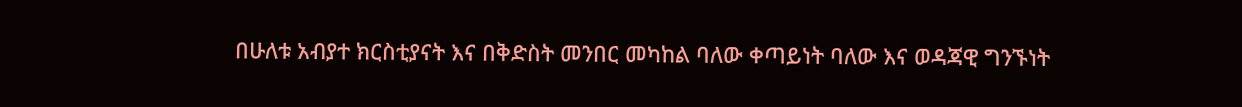በሁለቱ አብያተ ክርስቲያናት እና በቅድስት መንበር መካከል ባለው ቀጣይነት ባለው እና ወዳጃዊ ግንኙነት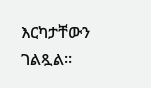እርካታቸውን ገልጿል።